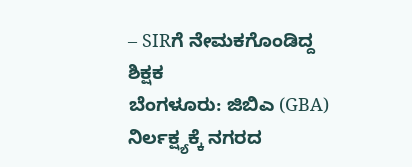– SIRಗೆ ನೇಮಕಗೊಂಡಿದ್ದ ಶಿಕ್ಷಕ
ಬೆಂಗಳೂರು: ಜಿಬಿಎ (GBA) ನಿರ್ಲಕ್ಷ್ಯಕ್ಕೆ ನಗರದ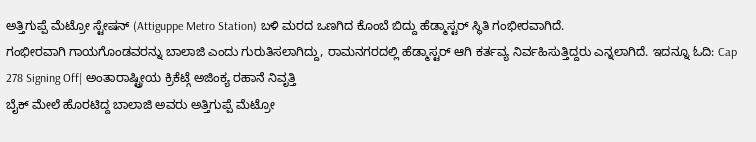ಅತ್ತಿಗುಪ್ಪೆ ಮೆಟ್ರೋ ಸ್ಟೇಷನ್ (Attiguppe Metro Station) ಬಳಿ ಮರದ ಒಣಗಿದ ಕೊಂಬೆ ಬಿದ್ದು ಹೆಡ್ಮಾಸ್ಟರ್ ಸ್ಥಿತಿ ಗಂಭೀರವಾಗಿದೆ.
ಗಂಭೀರವಾಗಿ ಗಾಯಗೊಂಡವರನ್ನು ಬಾಲಾಜಿ ಎಂದು ಗುರುತಿಸಲಾಗಿದ್ದು, ರಾಮನಗರದಲ್ಲಿ ಹೆಡ್ಮಾಸ್ಟರ್ ಆಗಿ ಕರ್ತವ್ಯ ನಿರ್ವಹಿಸುತ್ತಿದ್ದರು ಎನ್ನಲಾಗಿದೆ. ಇದನ್ನೂ ಓದಿ: Cap 278 Signing Off| ಅಂತಾರಾಷ್ಟ್ರೀಯ ಕ್ರಿಕೆಟ್ಗೆ ಅಜಿಂಕ್ಯ ರಹಾನೆ ನಿವೃತ್ತಿ
ಬೈಕ್ ಮೇಲೆ ಹೊರಟಿದ್ದ ಬಾಲಾಜಿ ಅವರು ಅತ್ತಿಗುಪ್ಪೆ ಮೆಟ್ರೋ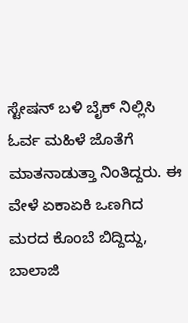ಸ್ಟೇಷನ್ ಬಳಿ ಬೈಕ್ ನಿಲ್ಲಿಸಿ ಓರ್ವ ಮಹಿಳೆ ಜೊತೆಗೆ ಮಾತನಾಡುತ್ತಾ ನಿಂತಿದ್ದರು. ಈ ವೇಳೆ ಏಕಾಏಕಿ ಒಣಗಿದ ಮರದ ಕೊಂಬೆ ಬಿದ್ದಿದ್ದು, ಬಾಲಾಜಿ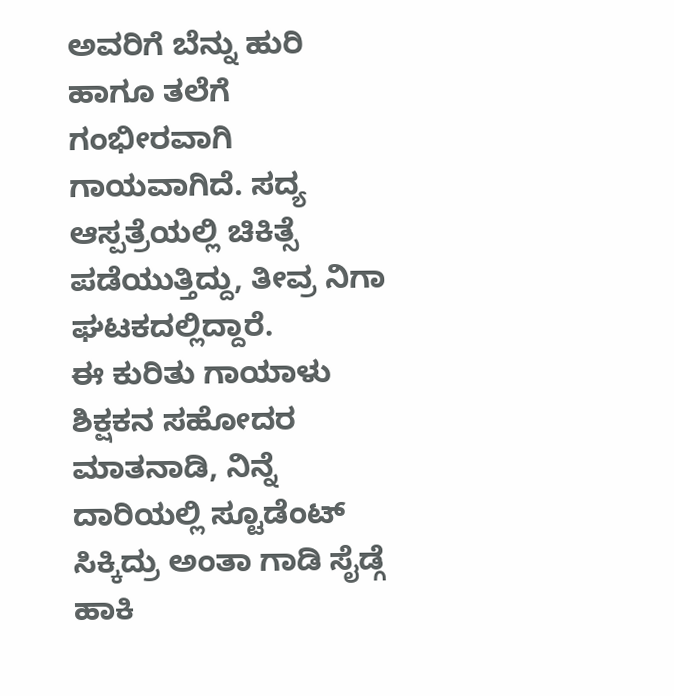ಅವರಿಗೆ ಬೆನ್ನು ಹುರಿ ಹಾಗೂ ತಲೆಗೆ ಗಂಭೀರವಾಗಿ ಗಾಯವಾಗಿದೆ. ಸದ್ಯ ಆಸ್ಪತ್ರೆಯಲ್ಲಿ ಚಿಕಿತ್ಸೆ ಪಡೆಯುತ್ತಿದ್ದು, ತೀವ್ರ ನಿಗಾ ಘಟಕದಲ್ಲಿದ್ದಾರೆ.
ಈ ಕುರಿತು ಗಾಯಾಳು ಶಿಕ್ಷಕನ ಸಹೋದರ ಮಾತನಾಡಿ, ನಿನ್ನೆ ದಾರಿಯಲ್ಲಿ ಸ್ಟೂಡೆಂಟ್ ಸಿಕ್ಕಿದ್ರು ಅಂತಾ ಗಾಡಿ ಸೈಡ್ಗೆ ಹಾಕಿ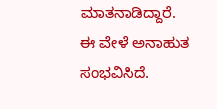ಮಾತನಾಡಿದ್ದಾರೆ. ಈ ವೇಳೆ ಅನಾಹುತ ಸಂಭವಿಸಿದೆ.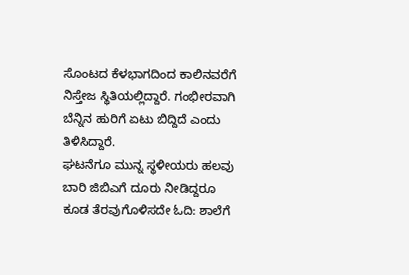ಸೊಂಟದ ಕೆಳಭಾಗದಿಂದ ಕಾಲಿನವರೆಗೆ ನಿಸ್ತೇಜ ಸ್ಥಿತಿಯಲ್ಲಿದ್ದಾರೆ. ಗಂಭೀರವಾಗಿ ಬೆನ್ನಿನ ಹುರಿಗೆ ಏಟು ಬಿದ್ದಿದೆ ಎಂದು ತಿಳಿಸಿದ್ದಾರೆ.
ಘಟನೆಗೂ ಮುನ್ನ ಸ್ಥಳೀಯರು ಹಲವು ಬಾರಿ ಜಿಬಿಎಗೆ ದೂರು ನೀಡಿದ್ದರೂ ಕೂಡ ತೆರವುಗೊಳಿಸದೇ ಓದಿ: ಶಾಲೆಗೆ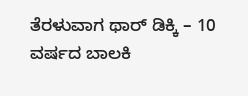ತೆರಳುವಾಗ ಥಾರ್ ಡಿಕ್ಕಿ – 10 ವರ್ಷದ ಬಾಲಕಿ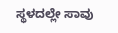ಸ್ಥಳದಲ್ಲೇ ಸಾವು